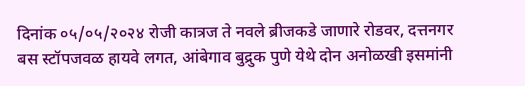दिनांक ०५/०५/२०२४ रोजी कात्रज ते नवले ब्रीजकडे जाणारे रोडवर, दत्तनगर बस स्टॉपजवळ हायवे लगत, आंबेगाव बुद्रुक पुणे येथे दोन अनोळखी इसमांनी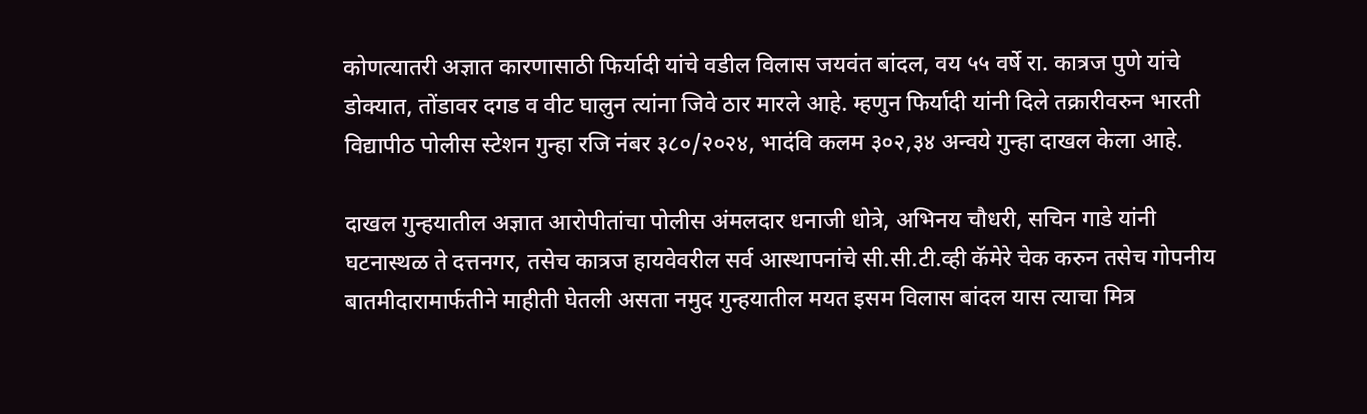कोणत्यातरी अज्ञात कारणासाठी फिर्यादी यांचे वडील विलास जयवंत बांदल, वय ५५ वर्षे रा. कात्रज पुणे यांचे डोक्यात, तोंडावर दगड व वीट घालुन त्यांना जिवे ठार मारले आहे. म्हणुन फिर्यादी यांनी दिले तक्रारीवरुन भारती विद्यापीठ पोलीस स्टेशन गुन्हा रजि नंबर ३८०/२०२४, भादंवि कलम ३०२,३४ अन्वये गुन्हा दाखल केला आहे.

दाखल गुन्हयातील अज्ञात आरोपीतांचा पोलीस अंमलदार धनाजी धोत्रे, अभिनय चौधरी, सचिन गाडे यांनी घटनास्थळ ते दत्तनगर, तसेच कात्रज हायवेवरील सर्व आस्थापनांचे सी.सी.टी.व्ही कॅमेरे चेक करुन तसेच गोपनीय बातमीदारामार्फतीने माहीती घेतली असता नमुद गुन्हयातील मयत इसम विलास बांदल यास त्याचा मित्र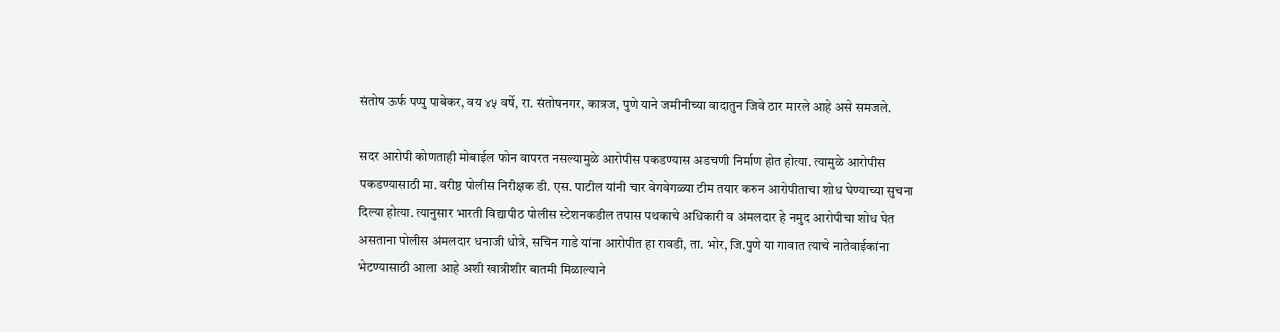संतोष ऊर्फ पप्पु पाबेकर, वय ४५ वर्षे, रा. संतोषनगर, कात्रज, पुणे याने जमीनीच्या वादातुन जिवे ठार मारले आहे असे समजले.

सदर आरोपी कोणताही मोबाईल फोन वापरत नसल्यामुळे आरोपीस पकडण्यास अडचणी निर्माण होत होत्या. त्यामुळे आरोपीस पकडण्यासाठी मा. वरीष्ठ पोलीस निरीक्षक डी. एस. पाटील यांनी चार वेगवेगळ्या टीम तयार करुन आरोपीताचा शोध घेण्याच्या सुचना दिल्या होत्या. त्यानुसार भारती विद्यापीठ पोलीस स्टेशनकडील तपास पथकाचे अधिकारी व अंमलदार हे नमुद आरोपीचा शोध घेत असताना पोलीस अंमलदार धनाजी धोत्रे, सचिन गाडे यांना आरोपीत हा रावडी, ता. भोर, जि.पुणे या गावात त्याचे नातेवाईकांना भेटण्यासाठी आला आहे अशी खात्रीशीर बातमी मिळाल्याने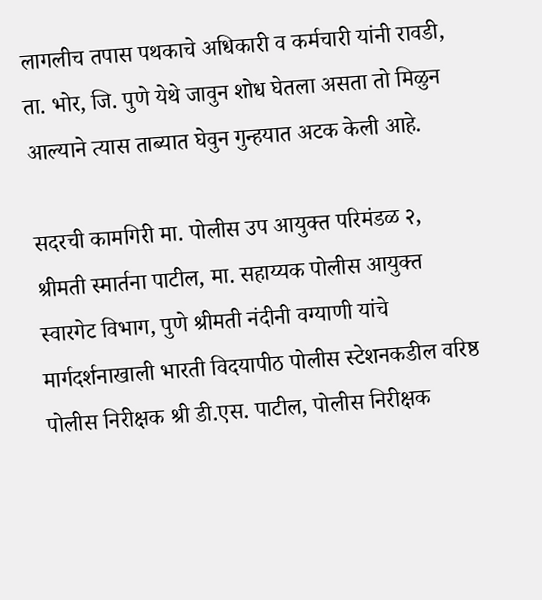लागलीच तपास पथकाचे अधिकारी व कर्मचारी यांनी रावडी, ता. भोर, जि. पुणे येथे जावुन शोध घेतला असता तो मिळुन आल्याने त्यास ताब्यात घेवुन गुन्हयात अटक केली आहे.

सदरची कामगिरी मा. पोलीस उप आयुक्त परिमंडळ २, श्रीमती स्मार्तना पाटील, मा. सहाय्यक पोलीस आयुक्त स्वारगेट विभाग, पुणे श्रीमती नंदीनी वग्याणी यांचे मार्गदर्शनाखाली भारती विदयापीठ पोलीस स्टेशनकडील वरिष्ठ पोलीस निरीक्षक श्री डी.एस. पाटील, पोलीस निरीक्षक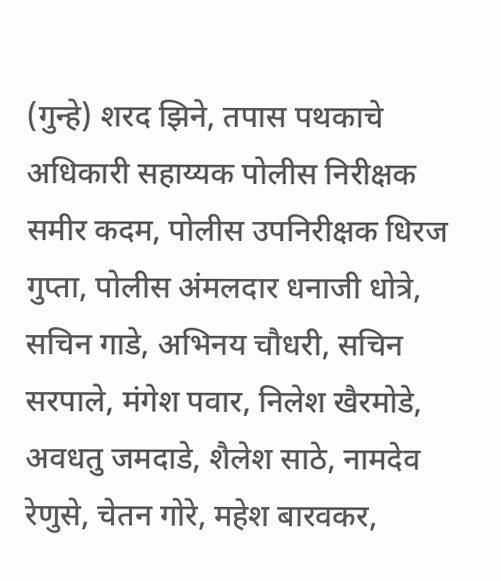(गुन्हे) शरद झिने, तपास पथकाचे अधिकारी सहाय्यक पोलीस निरीक्षक समीर कदम, पोलीस उपनिरीक्षक धिरज गुप्ता, पोलीस अंमलदार धनाजी धोत्रे, सचिन गाडे, अभिनय चौधरी, सचिन सरपाले, मंगेश पवार, निलेश खैरमोडे, अवधतु जमदाडे, शैलेश साठे, नामदेव रेणुसे, चेतन गोरे, महेश बारवकर,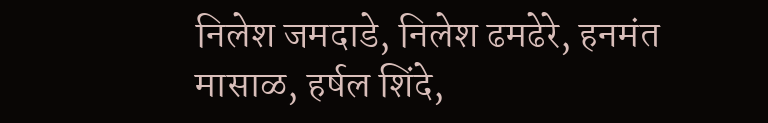निलेश जमदाडे, निलेश ढमढेरे, हनमंत मासाळ, हर्षल शिंदे,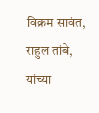विक्रम सावंत, राहुल तांबे, यांच्या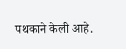पथकाने केली आहे.